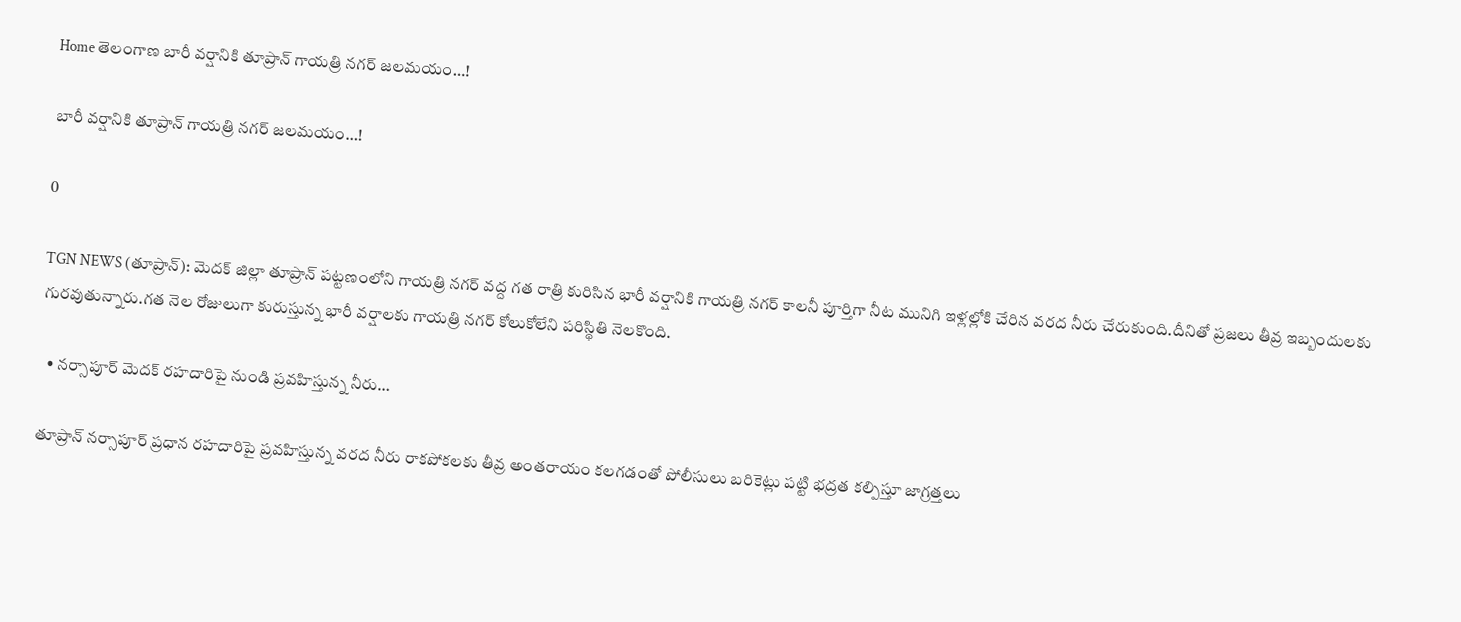Home తెలంగాణ బారీ వర్షానికి తూప్రాన్ గాయత్రి నగర్ జలమయం…!

బారీ వర్షానికి తూప్రాన్ గాయత్రి నగర్ జలమయం…!

0

TGN NEWS (తూప్రాన్): మెదక్ జిల్లా తూప్రాన్ పట్టణంలోని గాయత్రి నగర్ వద్ద గత రాత్రి కురిసిన భారీ వర్షానికి గాయత్రి నగర్ కాలనీ పూర్తిగా నీట మునిగి ఇళ్లల్లోకి చేరిన వరద నీరు చేరుకుంది.దీనితో ప్రజలు తీవ్ర ఇబ్బందులకు గురవుతున్నారు.గత నెల రోజులుగా కురుస్తున్న భారీ వర్షాలకు గాయత్రి నగర్ కోలుకోలేని పరిస్థితి నెలకొంది.

  • నర్సాపూర్ మెదక్ రహదారిపై నుండి ప్రవహిస్తున్న నీరు…

తూప్రాన్ నర్సాపూర్ ప్రధాన రహదారిపై ప్రవహిస్తున్న వరద నీరు రాకపోకలకు తీవ్ర అంతరాయం కలగడంతో పోలీసులు బరికెట్లు పట్టి భద్రత కల్పిస్తూ జాగ్రత్తలు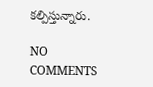కల్పిస్తున్నారు.

NO COMMENTS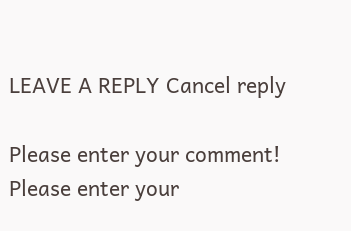LEAVE A REPLY Cancel reply

Please enter your comment!
Please enter your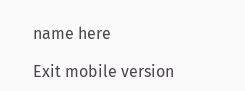name here

Exit mobile version